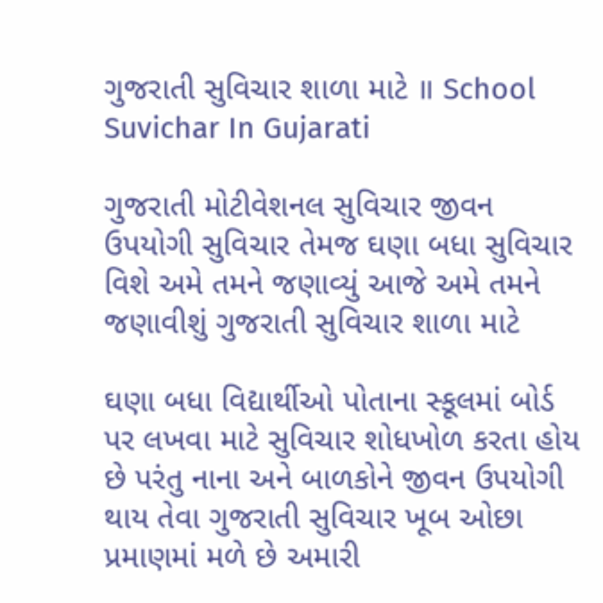ગુજરાતી સુવિચાર શાળા માટે ॥ School Suvichar In Gujarati

ગુજરાતી મોટીવેશનલ સુવિચાર જીવન ઉપયોગી સુવિચાર તેમજ ઘણા બધા સુવિચાર વિશે અમે તમને જણાવ્યું આજે અમે તમને જણાવીશું ગુજરાતી સુવિચાર શાળા માટે

ઘણા બધા વિદ્યાર્થીઓ પોતાના સ્કૂલમાં બોર્ડ પર લખવા માટે સુવિચાર શોધખોળ કરતા હોય છે પરંતુ નાના અને બાળકોને જીવન ઉપયોગી થાય તેવા ગુજરાતી સુવિચાર ખૂબ ઓછા પ્રમાણમાં મળે છે અમારી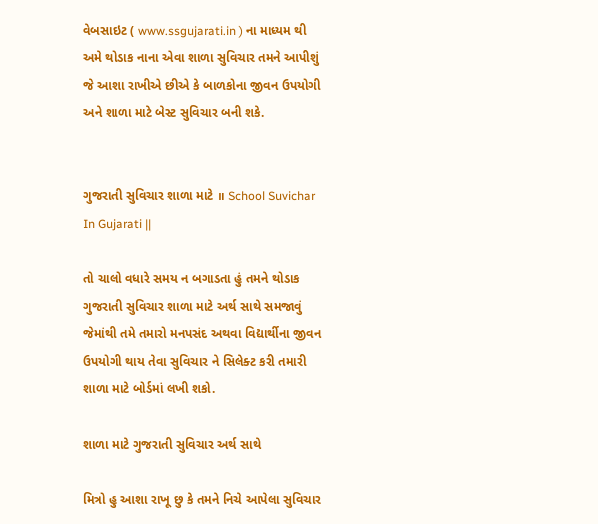વેબસાઇટ ( www.ssgujarati.in ) ના માધ્યમ થી અમે થોડાક નાના એવા શાળા સુવિચાર તમને આપીશું જે આશા રાખીએ છીએ કે બાળકોના જીવન ઉપયોગી અને શાળા માટે બેસ્ટ સુવિચાર બની શકે.


ગુજરાતી સુવિચાર શાળા માટે ॥ School Suvichar In Gujarati ||

તો ચાલો વધારે સમય ન બગાડતા હું તમને થોડાક ગુજરાતી સુવિચાર શાળા માટે અર્થ સાથે સમજાવું જેમાંથી તમે તમારો મનપસંદ અથવા વિદ્યાર્થીના જીવન ઉપયોગી થાય તેવા સુવિચાર ને સિલેક્ટ કરી તમારી શાળા માટે બોર્ડમાં લખી શકો.

શાળા માટે ગુજરાતી સુવિચાર અર્થ સાથે

મિત્રો હુ આશા રાખૂ છુ કે તમને નિચે આપેલા સુવિચાર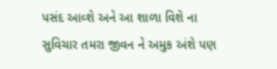પસંદ આવ્શે અને આ શાળા વિશે ના સુવિચાર તમરા જીવન ને અમુક અંશે પણ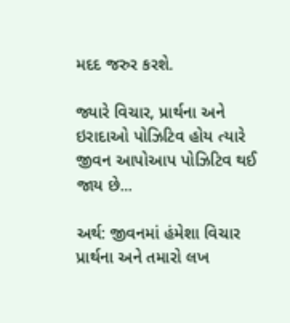મદદ જરુર કરશે.

જ્યારે વિચાર, પ્રાર્થના અને ઇરાદાઓ પોઝિટિવ હોય ત્યારે
જીવન આપોઆપ પોઝિટિવ થઈ જાય છે...

અર્થ: જીવનમાં હંમેશા વિચાર પ્રાર્થના અને તમારો લખ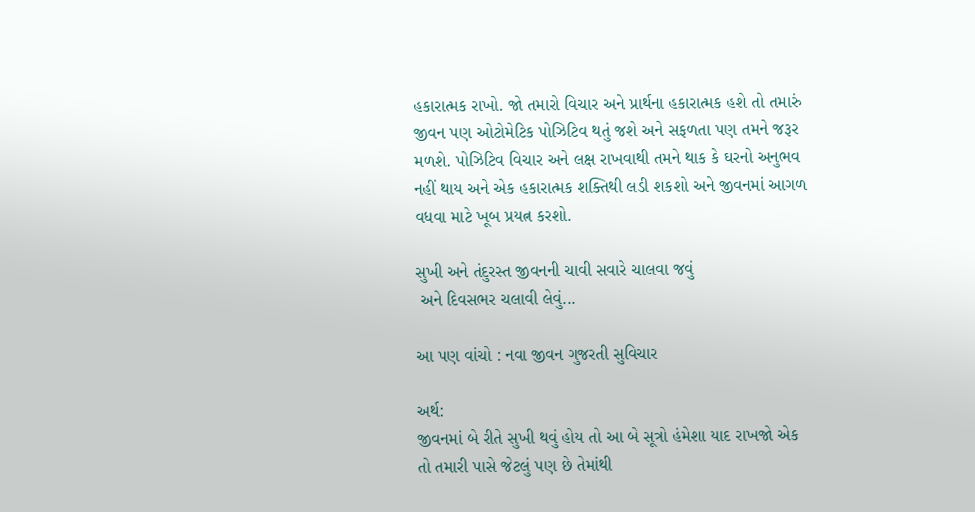હકારાત્મક રાખો. જો તમારો વિચાર અને પ્રાર્થના હકારાત્મક હશે તો તમારું જીવન પણ ઓટોમેટિક પોઝિટિવ થતું જશે અને સફળતા પણ તમને જરૂર મળશે. પોઝિટિવ વિચાર અને લક્ષ રાખવાથી તમને થાક કે ઘરનો અનુભવ નહીં થાય અને એક હકારાત્મક શક્તિથી લડી શકશો અને જીવનમાં આગળ વધવા માટે ખૂબ પ્રયત્ન કરશો.

સુખી અને તંદુરસ્ત જીવનની ચાવી સવારે ચાલવા જવું
 અને દિવસભર ચલાવી લેવું...

આ પણ વાંચો : નવા જીવન ગુજરતી સુવિચાર

અર્થ:
જીવનમાં બે રીતે સુખી થવું હોય તો આ બે સૂત્રો હંમેશા યાદ રાખજો એક તો તમારી પાસે જેટલું પણ છે તેમાંથી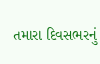તમારા દિવસભરનું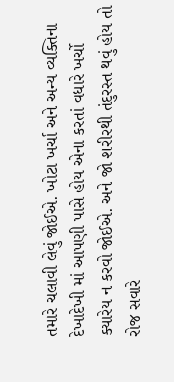તમારે ચલાવી લેવું જોઈએ. ખોટા ખર્ચા અને અન્ય વ્યક્તિના દેખાદેખી માં આપણી પાસે હોય એના કરતાં વધારે ખર્ચો ક્યારેય ન કરવો જોઈએ. અને જો શરીરથી તંદુરસ્ત થવું હોય તો રોજ સવારે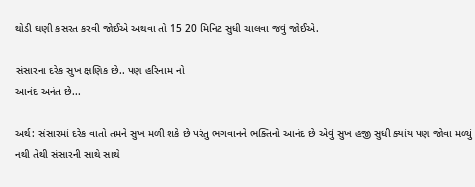થોડી ઘણી કસરત કરવી જોઈએ અથવા તો 15 20 મિનિટ સુધી ચાલવા જવું જોઈએ.

સંસારના દરેક સુખ ક્ષણિક છે.. પણ હરિનામ નો
આનંદ અનંત છે...

અર્થ: સંસારમાં દરેક વાતો તમને સુખ મળી શકે છે પરંતુ ભગવાનને ભક્તિનો આનંદ છે એવું સુખ હજી સુધી ક્યાંય પણ જોવા મળ્યું નથી તેથી સંસારની સાથે સાથે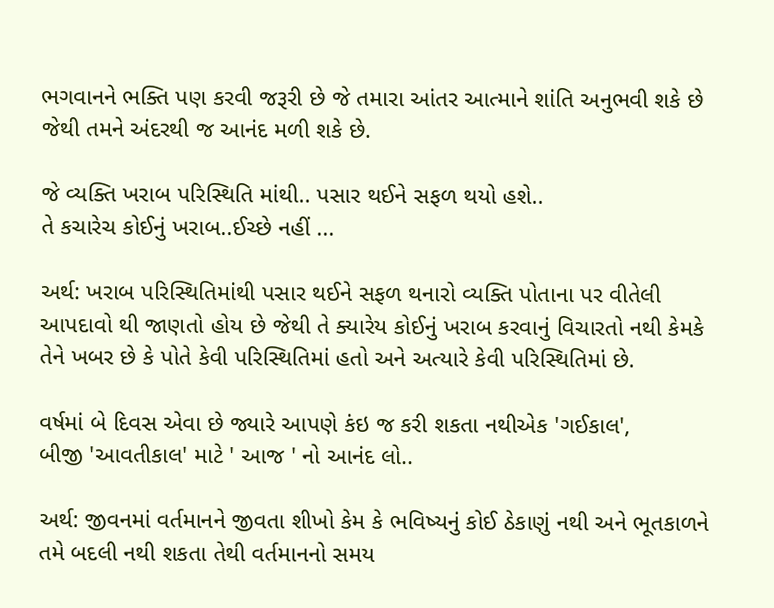ભગવાનને ભક્તિ પણ કરવી જરૂરી છે જે તમારા આંતર આત્માને શાંતિ અનુભવી શકે છે જેથી તમને અંદરથી જ આનંદ મળી શકે છે.

જે વ્યક્તિ ખરાબ પરિસ્થિતિ માંથી.. પસાર થઈને સફળ થયો હશે..
તે કચારેચ કોઈનું ખરાબ..ઈચ્છે નહીં ...

અર્થ: ખરાબ પરિસ્થિતિમાંથી પસાર થઈને સફળ થનારો વ્યક્તિ પોતાના પર વીતેલી આપદાવો થી જાણતો હોય છે જેથી તે ક્યારેય કોઈનું ખરાબ કરવાનું વિચારતો નથી કેમકે તેને ખબર છે કે પોતે કેવી પરિસ્થિતિમાં હતો અને અત્યારે કેવી પરિસ્થિતિમાં છે.

વર્ષમાં બે દિવસ એવા છે જ્યારે આપણે કંઇ જ કરી શકતા નથીએક 'ગઈકાલ',
બીજી 'આવતીકાલ' માટે ' આજ ' નો આનંદ લો..

અર્થ: જીવનમાં વર્તમાનને જીવતા શીખો કેમ કે ભવિષ્યનું કોઈ ઠેકાણું નથી અને ભૂતકાળને તમે બદલી નથી શકતા તેથી વર્તમાનનો સમય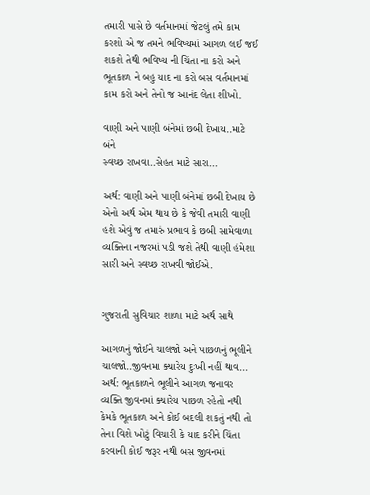તમારી પાસે છે વર્તમાનમાં જેટલું તમે કામ કરશો એ જ તમને ભવિષ્યમાં આગળ લઈ જઈ શકશે તેથી ભવિષ્ય ની ચિંતા ના કરો અને ભૂતકાળ ને બહુ યાદ ના કરો બસ વર્તમાનમાં કામ કરો અને તેનો જ આનંદ લેતા શીખો.

વાણી અને પાણી બંનેમાં છબી દેખાય..માટે બંને
સ્વચ્છ રાખવા..સેહત માટે સારા...

અર્થ: વાણી અને પાણી બંનેમાં છબી દેખાય છે એનો અર્થ એમ થાય છે કે જેવી તમારી વાણી હશે એવું જ તમારું પ્રભાવ કે છબી સામેવાળા વ્યક્તિના નજરમાં પડી જશે તેથી વાણી હંમેશા સારી અને સ્વચ્છ રાખવી જોઈએ.


ગુજરાતી સુવિચાર શાળા માટે અર્થ સાથે

આગળનું જોઈને ચાલજો અને પાછળનું ભૂલીને ચાલજો..જીવનમા ક્યારેય દુઃખી નહીં થાવ...
અર્થ: ભૂતકાળને ભૂલીને આગળ જનાવર વ્યક્તિ જીવનમાં ક્યારેય પાછળ રહેતો નથી કેમકે ભૂતકાળ અને કોઈ બદલી શકતું નથી તો તેના વિશે ખોટું વિચારી કે યાદ કરીને ચિંતા કરવાની કોઈ જરૂર નથી બસ જીવનમાં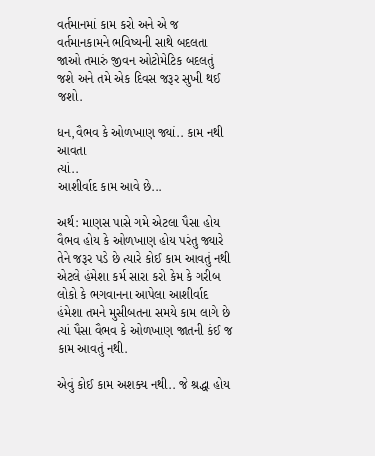વર્તમાનમાં કામ કરો અને એ જ વર્તમાનકામને ભવિષ્યની સાથે બદલતા જાઓ તમારું જીવન ઓટોમેટિક બદલતું જશે અને તમે એક દિવસ જરૂર સુખી થઈ જશો.

ધન,વૈભવ કે ઓળખાણ જ્યાં.. કામ નથી આવતા
ત્યાં..
આશીર્વાદ કામ આવે છે...

અર્થ: માણસ પાસે ગમે એટલા પૈસા હોય વૈભવ હોય કે ઓળખાણ હોય પરંતુ જ્યારે તેને જરૂર પડે છે ત્યારે કોઈ કામ આવતું નથી એટલે હંમેશા કર્મ સારા કરો કેમ કે ગરીબ લોકો કે ભગવાનના આપેલા આશીર્વાદ હંમેશા તમને મુસીબતના સમયે કામ લાગે છે ત્યાં પૈસા વૈભવ કે ઓળખાણ જાતની કંઈ જ કામ આવતું નથી.

એવું કોઈ કામ અશક્ય નથી.. જે શ્રદ્ધા હોય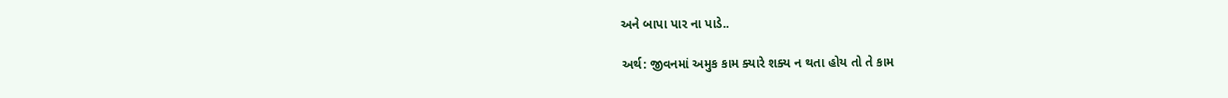અને બાપા પાર ના પાડે..

અર્થ: જીવનમાં અમુક કામ ક્યારે શક્ય ન થતા હોય તો તે કામ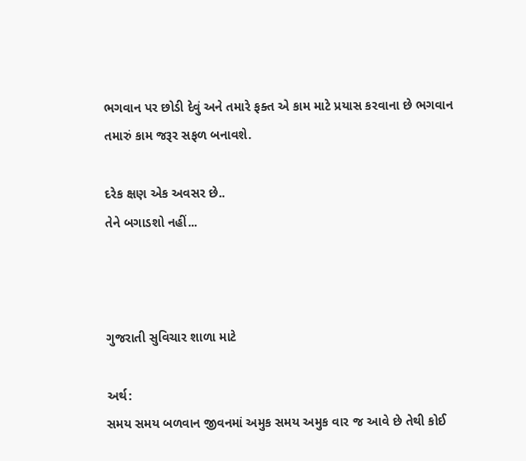ભગવાન પર છોડી દેવું અને તમારે ફક્ત એ કામ માટે પ્રયાસ કરવાના છે ભગવાન તમારું કામ જરૂર સફળ બનાવશે.

દરેક ક્ષણ એક અવસર છે..
તેને બગાડશો નહીં...



ગુજરાતી સુવિચાર શાળા માટે

અર્થ:
સમય સમય બળવાન જીવનમાં અમુક સમય અમુક વાર જ આવે છે તેથી કોઈ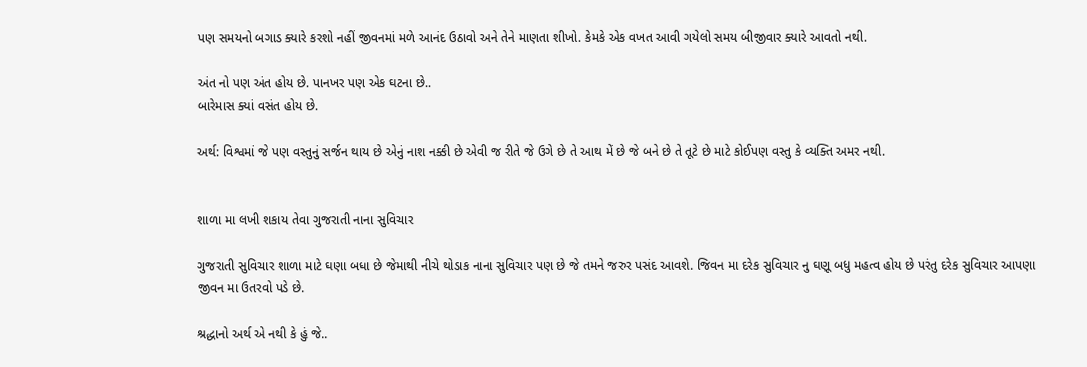પણ સમયનો બગાડ ક્યારે કરશો નહીં જીવનમાં મળે આનંદ ઉઠાવો અને તેને માણતા શીખો. કેમકે એક વખત આવી ગયેલો સમય બીજીવાર ક્યારે આવતો નથી.

અંત નો પણ અંત હોય છે. પાનખર પણ એક ઘટના છે..
બારેમાસ ક્યાં વસંત હોય છે.

અર્થ: વિશ્વમાં જે પણ વસ્તુનું સર્જન થાય છે એનું નાશ નક્કી છે એવી જ રીતે જે ઉગે છે તે આથ મેં છે જે બને છે તે તૂટે છે માટે કોઈપણ વસ્તુ કે વ્યક્તિ અમર નથી.


શાળા મા લખી શકાય તેવા ગુજરાતી નાના સુવિચાર

ગુજરાતી સુવિચાર શાળા માટે ઘણા બધા છે જેમાથી નીચે થોડાક નાના સુવિચાર પણ છે જે તમને જરુર પસંદ આવશે. જિવન મા દરેક સુવિચાર નુ ઘણૂ બધુ મહત્વ હોય છે પરંતુ દરેક સુવિચાર આપણા જીવન મા ઉતરવો પડે છે.

શ્રદ્ધાનો અર્થ એ નથી કે હું જે..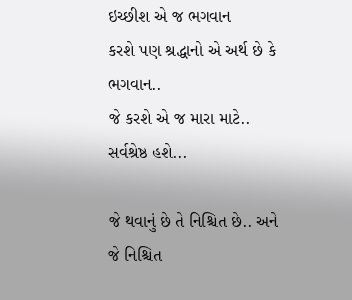ઇચ્છીશ એ જ ભગવાન
કરશે પણ શ્રદ્ધાનો એ અર્થ છે કે ભગવાન..
જે કરશે એ જ મારા માટે.. સર્વશ્રેષ્ઠ હશે...

જે થવાનું છે તે નિશ્ચિત છે.. અને
જે નિશ્ચિત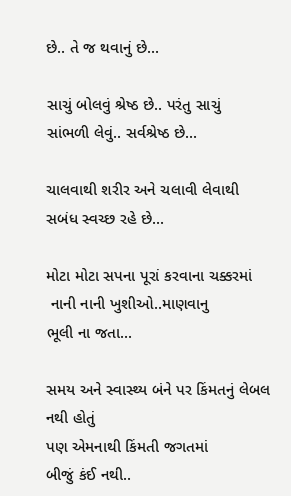છે.. તે જ થવાનું છે...

સાચું બોલવું શ્રેષ્ઠ છે.. પરંતુ સાચું
સાંભળી લેવું.. સર્વશ્રેષ્ઠ છે...

ચાલવાથી શરીર અને ચલાવી લેવાથી
સબંધ સ્વચ્છ રહે છે...

મોટા મોટા સપના પૂરાં કરવાના ચક્કરમાં
 નાની નાની ખુશીઓ..માણવાનુ
ભૂલી ના જતા...

સમય અને સ્વાસ્થ્ય બંને પર કિંમતનું લેબલ નથી હોતું
પણ એમનાથી કિંમતી જગતમાં
બીજું કંઈ નથી..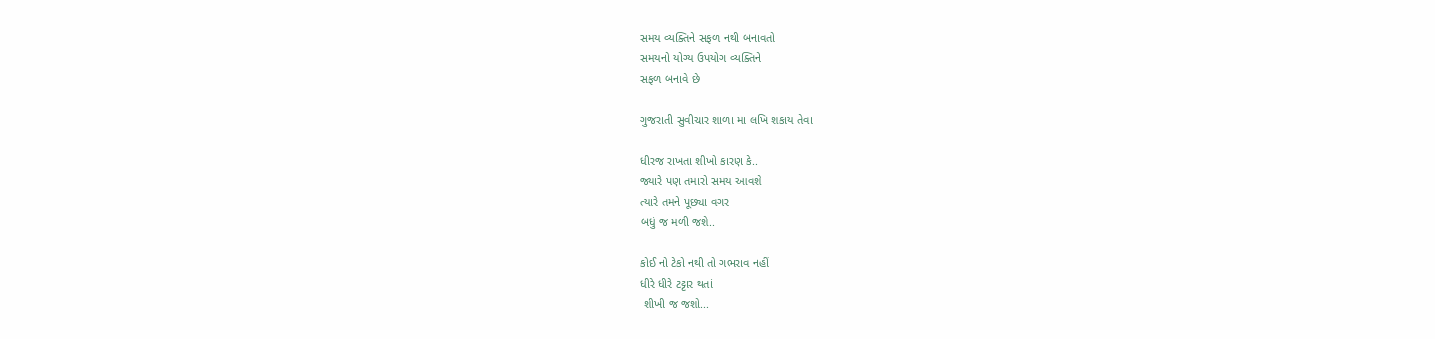સમય વ્યક્તિને સફળ નથી બનાવતો
સમયનો યોગ્ય ઉપયોગ વ્યક્તિને
સફળ બનાવે છે

ગુજરાતી સુવીચાર શાળા મા લખિ શકાય તેવા

ધીરજ રાખતા શીખો કારણ કે..
જ્યારે પણ તમારો સમય આવશે
ત્યારે તમને પૂછ્યા વગર
બધું જ મળી જશે..

કોઈ નો ટેકો નથી તો ગભરાવ નહીં
ધીરે ધીરે ટટ્ટાર થતાં
 શીખી જ જશો...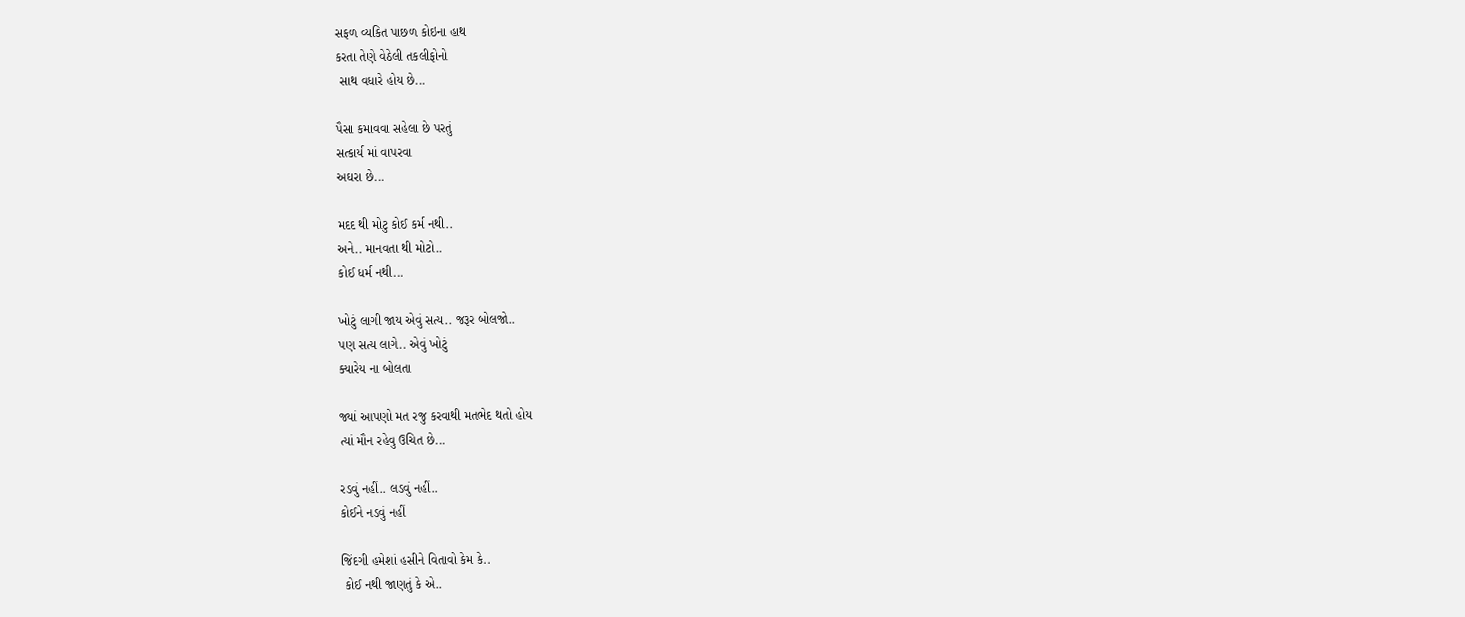સફળ વ્યકિત પાછળ કોઇના હાથ
કરતા તેણે વેઠેલી તકલીફોનો
 સાથ વધારે હોય છે...

પૈસા કમાવવા સહેલા છે પરતું
સત્કાર્ય માં વાપરવા
અઘરા છે...

મદદ થી મોટુ કોઈ કર્મ નથી..
અને.. માનવતા થી મોટો..
કોઈ ધર્મ નથી...

ખોટું લાગી જાય એવું સત્ય.. જરૂર બોલજો..
પણ સત્ય લાગે.. એવું ખોટું
ક્યારેય ના બોલતા

જ્યાં આપણો મત રજુ કરવાથી મતભેદ થતો હોય
ત્યાં મૌન રહેવુ ઉચિત છે...

રડવું નહીં.. લડવું નહીં..
કોઈને નડવું નહીં

જિંદગી હમેશાં હસીને વિતાવો કેમ કે..
 કોઈ નથી જાણતું કે એ..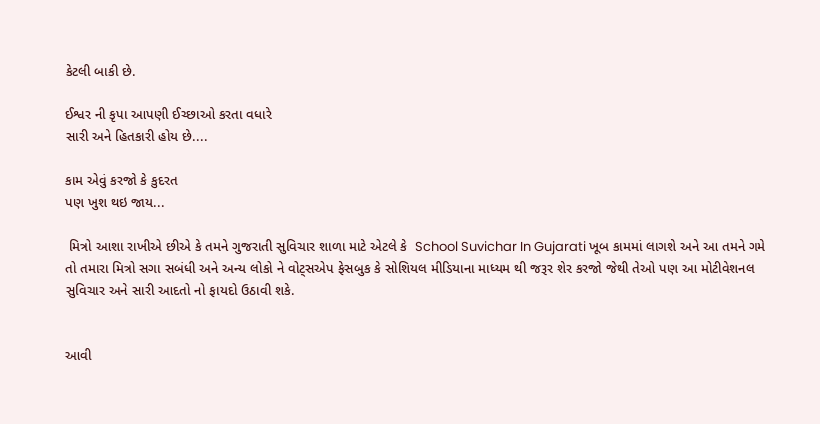કેટલી બાકી છે.

ઈશ્વર ની કૃપા આપણી ઈચ્છાઓ કરતા વધારે
સારી અને હિતકારી હોય છે....

કામ એવું કરજો કે કુદરત
પણ ખુશ થઇ જાય...

 મિત્રો આશા રાખીએ છીએ કે તમને ગુજરાતી સુવિચાર શાળા માટે એટલે કે  School Suvichar In Gujarati ખૂબ કામમાં લાગશે અને આ તમને ગમે તો તમારા મિત્રો સગા સબંધી અને અન્ય લોકો ને વોટ્સએપ ફેસબુક કે સોશિયલ મીડિયાના માધ્યમ થી જરૂર શેર કરજો જેથી તેઓ પણ આ મોટીવેશનલ સુવિચાર અને સારી આદતો નો ફાયદો ઉઠાવી શકે.


આવી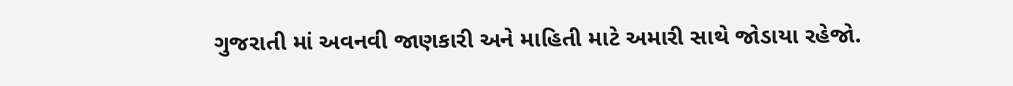ગુજરાતી માં અવનવી જાણકારી અને માહિતી માટે અમારી સાથે જોડાયા રહેજો.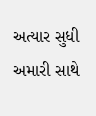અત્યાર સુધી અમારી સાથે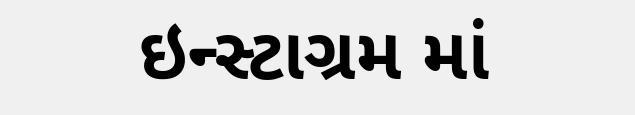ઇન્સ્ટાગ્રમ માં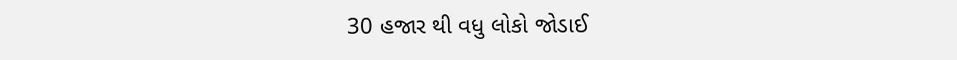30 હજાર થી વધુ લોકો જોડાઈ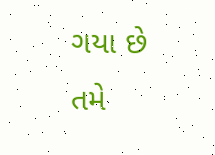ગયા છે તમે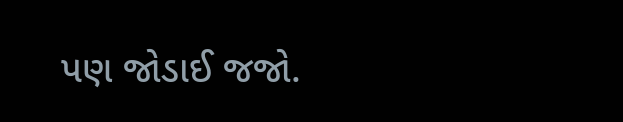પણ જોડાઈ જજો.